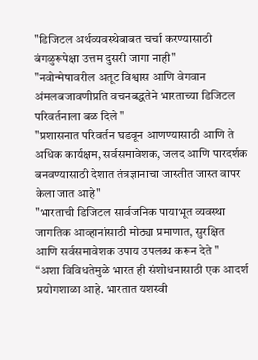"डिजिटल अर्थव्यवस्थेबाबत चर्चा करण्यासाठी बंगळुरूपेक्षा उत्तम दुसरी जागा नाही"
"नवोन्मेषावरील अतूट विश्वास आणि वेगवान अंमलबजावणीप्रति वचनबद्धतेने भारताच्या डिजिटल परिवर्तनाला बळ दिले "
"प्रशासनात परिवर्तन घडवून आणण्यासाठी आणि ते अधिक कार्यक्षम, सर्वसमावेशक, जलद आणि पारदर्शक बनवण्यासाठी देशात तंत्रज्ञानाचा जास्तीत जास्त वापर केला जात आहे"
"भारताची डिजिटल सार्वजनिक पायाभूत व्यवस्था जागतिक आव्हानांसाठी मोठ्या प्रमाणात, सुरक्षित आणि सर्वसमावेशक उपाय उपलब्ध करून देते "
“अशा विविधतेमुळे भारत ही संशोधनासाठी एक आदर्श प्रयोगशाळा आहे. भारतात यशस्वी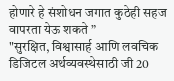होणारे हे संशोधन जगात कुठेही सहज वापरता येऊ शकते ”
"सुरक्षित, विश्वासार्ह आणि लवचिक डिजिटल अर्थव्यवस्थेसाठी जी 20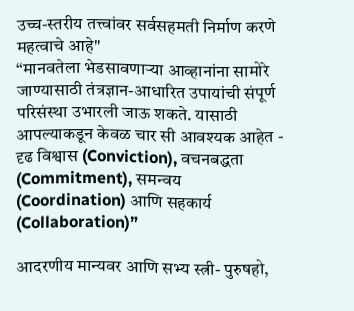उच्च-स्तरीय तत्त्वांवर सर्वसहमती निर्माण करणे महत्वाचे आहे"
“मानवतेला भेडसावणाऱ्या आव्हानांना सामोरे जाण्यासाठी तंत्रज्ञान-आधारित उपायांची संपूर्ण परिसंस्था उभारली जाऊ शकते. यासाठी आपल्याकडून केवळ चार सी आवश्यक आहेत - दृढ विश्वास (Conviction), वचनबद्धता (Commitment), समन्वय (Coordination) आणि सहकार्य (Collaboration)”

आदरणीय मान्यवर आणि सभ्य स्त्री- पुरुषहो,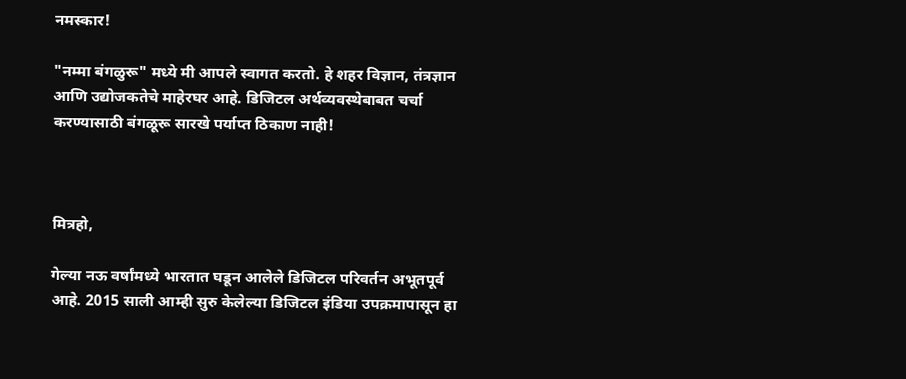नमस्कार!

"नम्मा बंगळुरू" मध्ये मी आपले स्वागत करतो. हे शहर विज्ञान, तंत्रज्ञान आणि उद्योजकतेचे माहेरघर आहे. डिजिटल अर्थव्यवस्थेबाबत चर्चा करण्यासाठी बंगळूरू सारखे पर्याप्त ठिकाण नाही!



मित्रहो,

गेल्या नऊ वर्षांमध्ये भारतात घडून आलेले डिजिटल परिवर्तन अभूतपूर्व आहे. 2015 साली आम्ही सुरु केलेल्या डिजिटल इंडिया उपक्रमापासून हा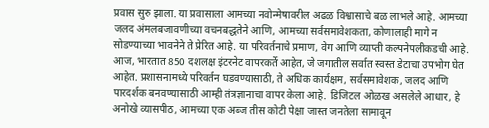प्रवास सुरु झाला. या प्रवासाला आमच्या नवोन्मेषावरील अढळ विश्वासाचे बळ लाभले आहे. आमच्या जलद अंमलबजावणीच्या वचनबद्धतेने आणि, आमच्या सर्वसमावेशकता, कोणालाही मागे न सोडण्याच्या भावनेने ते प्रेरित आहे. या परिवर्तनाचे प्रमाण, वेग आणि व्याप्ती कल्पनेपलीकडची आहे. आज, भारतात 850 दशलक्ष इंटरनेट वापरकर्ते आहेत, जे जगातील सर्वात स्वस्त डेटाचा उपभोग घेत आहेत. प्रशासनामध्ये परिवर्तन घडवण्यासाठी, ते अधिक कार्यक्षम, सर्वसमावेशक, जलद आणि पारदर्शक बनवण्यासाठी आम्ही तंत्रज्ञानाचा वापर केला आहे. डिजिटल ओळख असलेले आधार, हे अनोखे व्यासपीठ, आमच्या एक अब्ज तीस कोटी पेक्षा जास्त जनतेला सामावून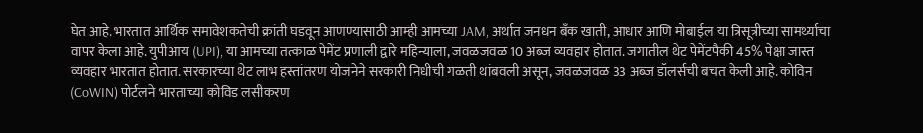घेत आहे. भारतात आर्थिक समावेशकतेची क्रांती घडवून आणण्यासाठी आम्ही आमच्या JAM, अर्थात जनधन बँक खाती, आधार आणि मोबाईल या त्रिसूत्रीच्या सामर्थ्याचा वापर केला आहे. युपीआय (UPI), या आमच्या तत्काळ पेमेंट प्रणाली द्वारे महिन्याला, जवळजवळ 10 अब्ज व्यवहार होतात. जगातील थेट पेमेंटपैकी 45% पेक्षा जास्त व्यवहार भारतात होतात. सरकारच्या थेट लाभ हस्तांतरण योजनेने सरकारी निधीची गळती थांबवली असून, जवळजवळ 33 अब्ज डॉलर्सची बचत केली आहे. कोविन (CoWIN) पोर्टलने भारताच्या कोविड लसीकरण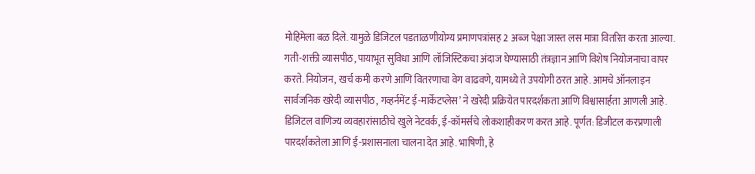मोहिमेला बळ दिले. यामुळे डिजिटल पडताळणीयोग्य प्रमाणपत्रांसह 2 अब्ज पेक्षा जास्त लस मात्रा वितरित करता आल्या. गती-शक्ती व्यासपीठ, पायाभूत सुविधा आणि लॉजिस्टिकचा अंदाज घेण्यासाठी तंत्रज्ञान आणि विशेष नियोजनाचा वापर करते. नियोजन, खर्च कमी करणे आणि वितरणाचा वेग वाढवणे, यामध्ये ते उपयोगी ठरत आहे. आमचे ऑनलाइन सार्वजनिक खरेदी व्यासपीठ, गव्हर्नमेंट ई-मार्केटप्लेस’ ने खरेदी प्रक्रियेत पारदर्शकता आणि विश्वासार्हता आणली आहे. डिजिटल वाणिज्य व्यवहारांसाठीचे खुले नेटवर्क, ई-कॉमर्सचे लोकशाहीकरण करत आहे. पूर्णत: डिजीटल करप्रणाली पारदर्शकतेला आणि ई-प्रशासनाला चालना देत आहे. भाषिणी, हे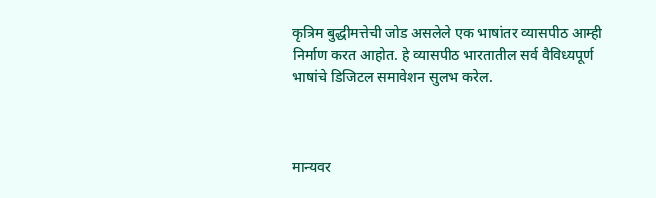कृत्रिम बुद्धीमत्तेची जोड असलेले एक भाषांतर व्यासपीठ आम्ही निर्माण करत आहोत. हे व्यासपीठ भारतातील सर्व वैविध्यपूर्ण भाषांचे डिजिटल समावेशन सुलभ करेल.



मान्यवर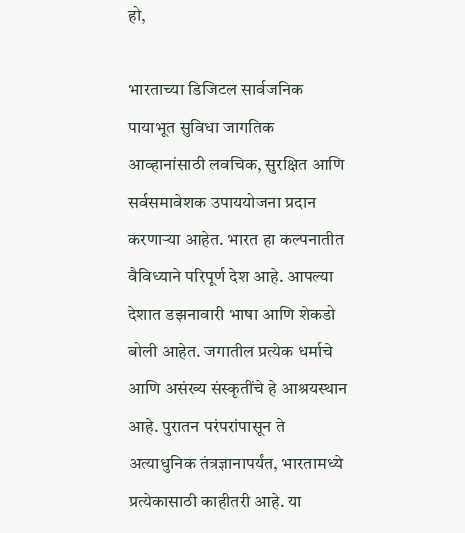हो,

भारताच्या डिजिटल सार्वजनिक पायाभूत सुविधा जागतिक आव्हानांसाठी लवचिक, सुरक्षित आणि सर्वसमावेशक उपाययोजना प्रदान करणाऱ्या आहेत. भारत हा कल्पनातीत वैविध्याने परिपूर्ण देश आहे. आपल्या देशात डझनावारी भाषा आणि शेकडो बोली आहेत. जगातील प्रत्येक धर्माचे आणि असंख्य संस्कृतींचे हे आश्रयस्थान आहे. पुरातन परंपरांपासून ते अत्याधुनिक तंत्रज्ञानापर्यंत, भारतामध्ये प्रत्येकासाठी काहीतरी आहे. या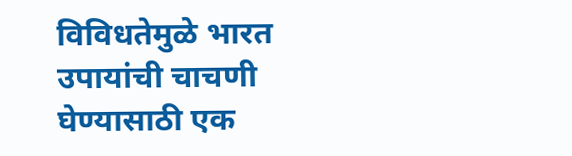विविधतेमुळे भारत उपायांची चाचणी घेण्यासाठी एक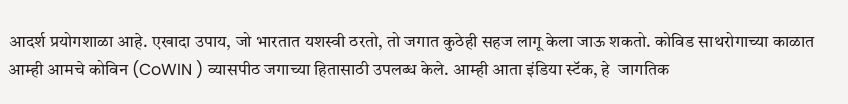आदर्श प्रयोगशाळा आहे. एखादा उपाय, जो भारतात यशस्वी ठरतो, तो जगात कुठेही सहज लागू केला जाऊ शकतो. कोविड साथरोगाच्या काळात आम्ही आमचे कोविन (CoWIN ) व्यासपीठ जगाच्या हितासाठी उपलब्ध केले. आम्ही आता इंडिया स्टॅक, हे  जागतिक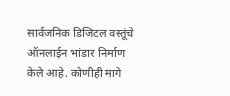सार्वजनिक डिजिटल वस्तूंचे ऑनलाईन भांडार निर्माण केले आहे. कोणीही मागे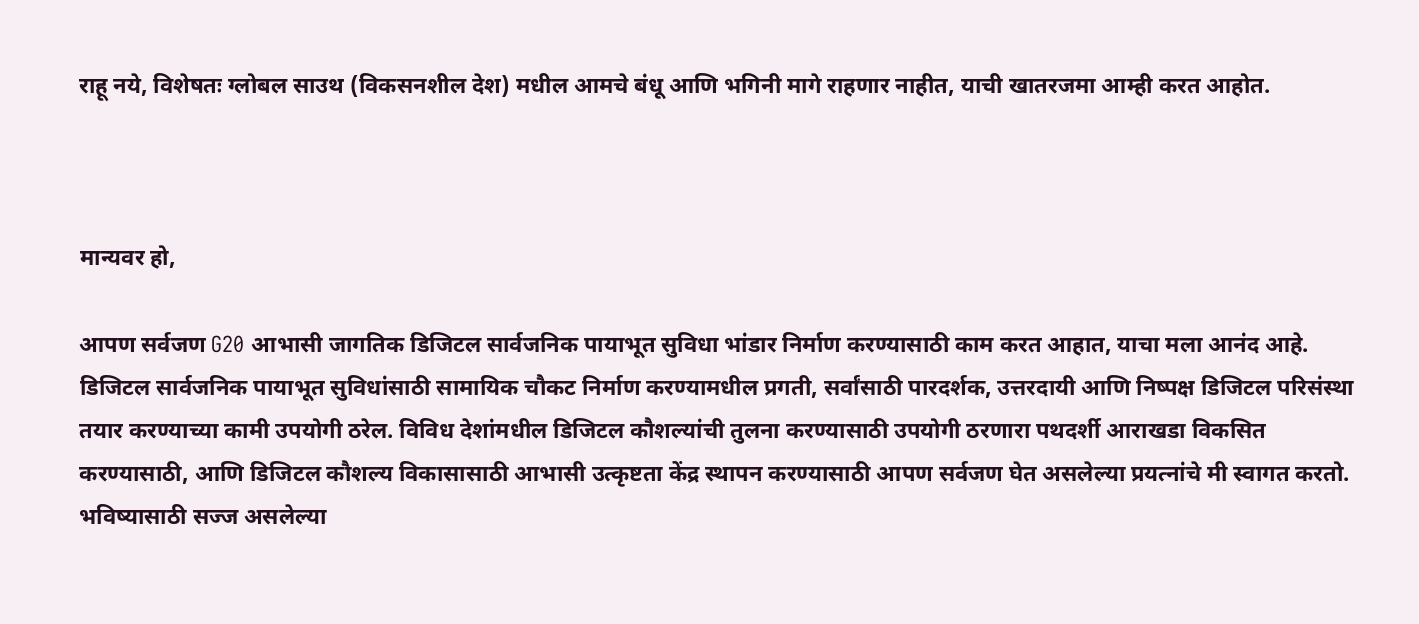राहू नये, विशेषतः ग्लोबल साउथ (विकसनशील देश) मधील आमचे बंधू आणि भगिनी मागे राहणार नाहीत, याची खातरजमा आम्ही करत आहोत.



मान्यवर हो,

आपण सर्वजण G20 आभासी जागतिक डिजिटल सार्वजनिक पायाभूत सुविधा भांडार निर्माण करण्यासाठी काम करत आहात, याचा मला आनंद आहे. डिजिटल सार्वजनिक पायाभूत सुविधांसाठी सामायिक चौकट निर्माण करण्यामधील प्रगती, सर्वांसाठी पारदर्शक, उत्तरदायी आणि निष्पक्ष डिजिटल परिसंस्था तयार करण्याच्या कामी उपयोगी ठरेल. विविध देशांमधील डिजिटल कौशल्यांची तुलना करण्यासाठी उपयोगी ठरणारा पथदर्शी आराखडा विकसित करण्यासाठी, आणि डिजिटल कौशल्य विकासासाठी आभासी उत्कृष्टता केंद्र स्थापन करण्यासाठी आपण सर्वजण घेत असलेल्या प्रयत्नांचे मी स्वागत करतो. भविष्यासाठी सज्ज असलेल्या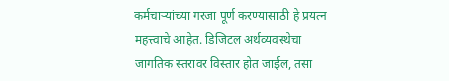कर्मचाऱ्यांच्या गरजा पूर्ण करण्यासाठी हे प्रयत्न महत्त्वाचे आहेत. डिजिटल अर्थव्यवस्थेचा जागतिक स्तरावर विस्तार होत जाईल, तसा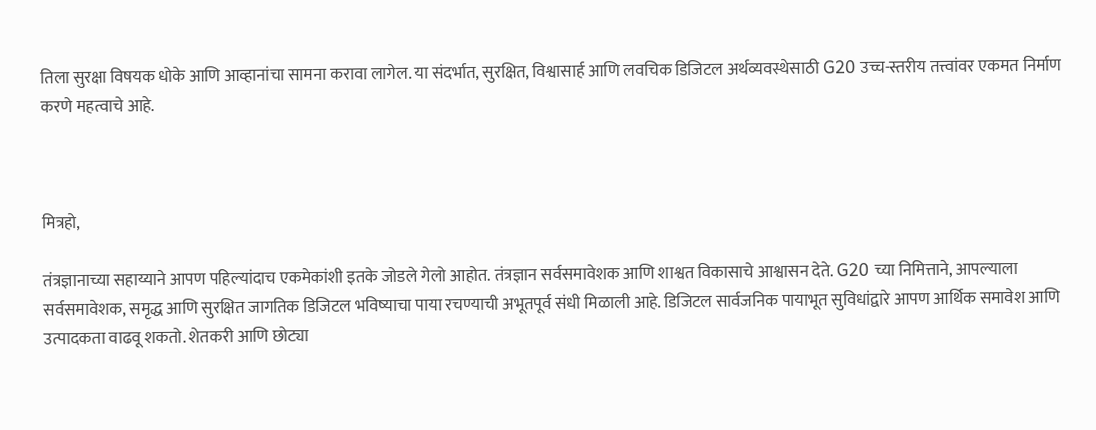तिला सुरक्षा विषयक धोके आणि आव्हानांचा सामना करावा लागेल. या संदर्भात, सुरक्षित, विश्वासार्ह आणि लवचिक डिजिटल अर्थव्यवस्थेसाठी G20 उच्च-स्तरीय तत्त्वांवर एकमत निर्माण करणे महत्वाचे आहे.



मित्रहो,

तंत्रज्ञानाच्या सहाय्याने आपण पहिल्यांदाच एकमेकांशी इतके जोडले गेलो आहोत. तंत्रज्ञान सर्वसमावेशक आणि शाश्वत विकासाचे आश्वासन देते. G20 च्या निमित्ताने, आपल्याला सर्वसमावेशक, समृद्ध आणि सुरक्षित जागतिक डिजिटल भविष्याचा पाया रचण्याची अभूतपूर्व संधी मिळाली आहे. डिजिटल सार्वजनिक पायाभूत सुविधांद्वारे आपण आर्थिक समावेश आणि उत्पादकता वाढवू शकतो. शेतकरी आणि छोट्या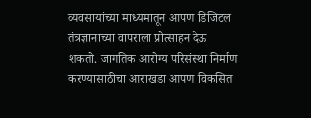व्यवसायांच्या माध्यमातून आपण डिजिटल तंत्रज्ञानाच्या वापराला प्रोत्साहन देऊ शकतो. जागतिक आरोग्य परिसंस्था निर्माण करण्यासाठीचा आराखडा आपण विकसित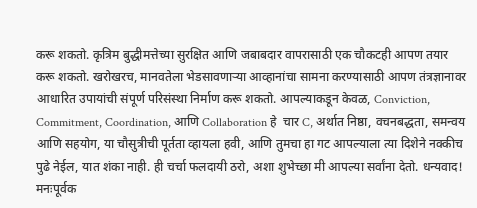करू शकतो. कृत्रिम बुद्धीमत्तेच्या सुरक्षित आणि जबाबदार वापरासाठी एक चौकटही आपण तयार करू शकतो. खरोखरच, मानवतेला भेडसावणाऱ्या आव्हानांचा सामना करण्यासाठी आपण तंत्रज्ञानावर आधारित उपायांची संपूर्ण परिसंस्था निर्माण करू शकतो. आपल्याकडून केवळ, Conviction, Commitment, Coordination, आणि Collaboration हे  चार C, अर्थात निष्ठा, वचनबद्धता, समन्वय आणि सहयोग, या चौसुत्रीची पूर्तता व्हायला हवी, आणि तुमचा हा गट आपल्याला त्या दिशेने नक्कीच पुढे नेईल, यात शंका नाही. ही चर्चा फलदायी ठरो, अशा शुभेच्छा मी आपल्या सर्वांना देतो. धन्यवाद! मनःपूर्वक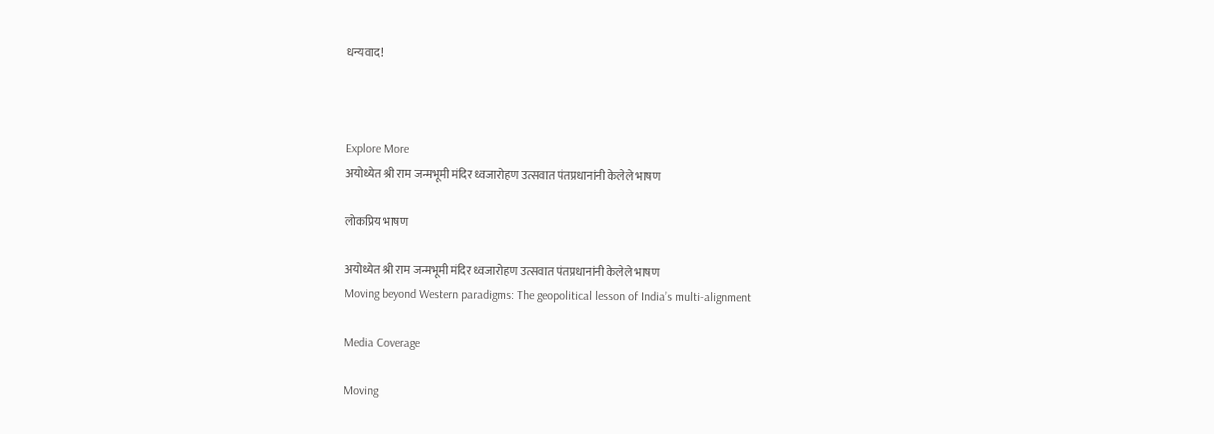धन्यवाद!



Explore More
अयोध्येत श्री राम जन्मभूमी मंदिर ध्वजारोहण उत्सवात पंतप्रधानांनी केलेले भाषण

लोकप्रिय भाषण

अयोध्येत श्री राम जन्मभूमी मंदिर ध्वजारोहण उत्सवात पंतप्रधानांनी केलेले भाषण
Moving beyond Western paradigms: The geopolitical lesson of India’s multi-alignment

Media Coverage

Moving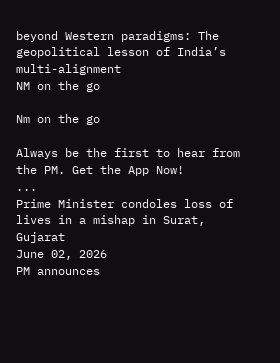beyond Western paradigms: The geopolitical lesson of India’s multi-alignment
NM on the go

Nm on the go

Always be the first to hear from the PM. Get the App Now!
...
Prime Minister condoles loss of lives in a mishap in Surat, Gujarat
June 02, 2026
PM announces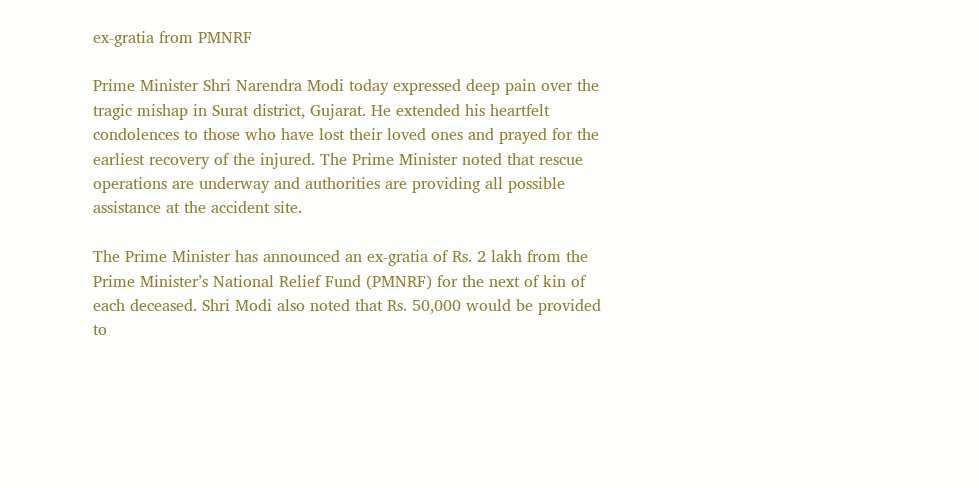ex-gratia from PMNRF

Prime Minister Shri Narendra Modi today expressed deep pain over the tragic mishap in Surat district, Gujarat. He extended his heartfelt condolences to those who have lost their loved ones and prayed for the earliest recovery of the injured. The Prime Minister noted that rescue operations are underway and authorities are providing all possible assistance at the accident site.

The Prime Minister has announced an ex-gratia of Rs. 2 lakh from the Prime Minister’s National Relief Fund (PMNRF) for the next of kin of each deceased. Shri Modi also noted that Rs. 50,000 would be provided to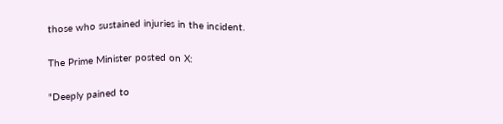those who sustained injuries in the incident.

The Prime Minister posted on X:

"Deeply pained to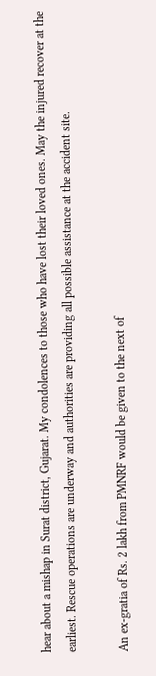hear about a mishap in Surat district, Gujarat. My condolences to those who have lost their loved ones. May the injured recover at the earliest. Rescue operations are underway and authorities are providing all possible assistance at the accident site.

An ex-gratia of Rs. 2 lakh from PMNRF would be given to the next of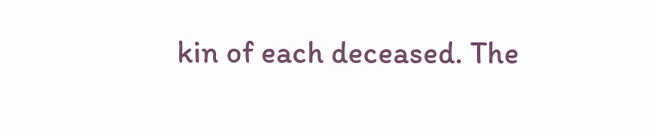kin of each deceased. The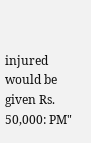injured would be given Rs. 50,000: PM"